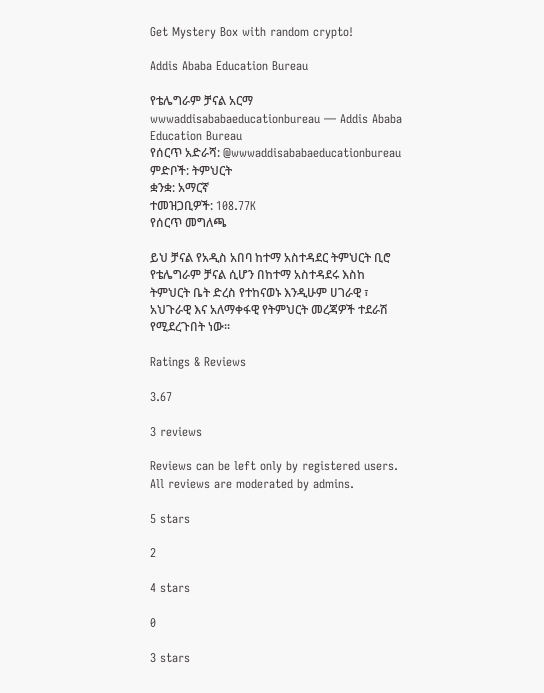Get Mystery Box with random crypto!

Addis Ababa Education Bureau

የቴሌግራም ቻናል አርማ wwwaddisababaeducationbureau — Addis Ababa Education Bureau
የሰርጥ አድራሻ: @wwwaddisababaeducationbureau
ምድቦች: ትምህርት
ቋንቋ: አማርኛ
ተመዝጋቢዎች: 108.77K
የሰርጥ መግለጫ

ይህ ቻናል የአዲስ አበባ ከተማ አስተዳደር ትምህርት ቢሮ የቴሌግራም ቻናል ሲሆን በከተማ አስተዳደሩ እስከ ትምህርት ቤት ድረስ የተከናወኑ እንዲሁም ሀገራዊ ፣ አህጉራዊ እና አለማቀፋዊ የትምህርት መረጃዎች ተደራሽ የሚደረጉበት ነው፡፡

Ratings & Reviews

3.67

3 reviews

Reviews can be left only by registered users. All reviews are moderated by admins.

5 stars

2

4 stars

0

3 stars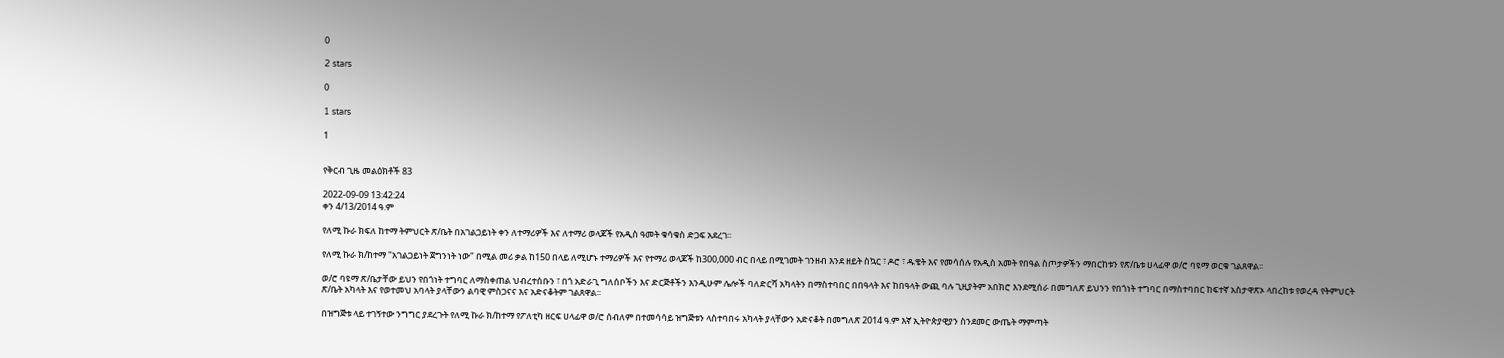0

2 stars

0

1 stars

1


የቅርብ ጊዜ መልዕክቶች 83

2022-09-09 13:42:24
ቀን 4/13/2014 ዓ.ም

የለሚ ኩራ ክፍለ ከተማ ትምህርት ጽ/ቤት በአገልጋይነት ቀን ለተማሪዎች እና ለተማሪ ወላጆች የአዲስ ዓመት ቁሳቁስ ድጋፍ አደረገ፡፡

የለሚ ኩራ ክ/ከተማ "አገልጋይነት ጀግንነት ነው" በሚል መሪ ቃል ከ150 በላይ ለሚሆኑ ተማሪዎች እና የተማሪ ወላጆች ከ300,000 ብር በላይ በሚገመት ገንዘብ እንደ ዘይት ስኳር ፣ ዶሮ ፣ ዱቄት እና የመሳሰሉ የአዲስ አመት የበዓል ስጦታዎችን ማበርከቱን የጽ/ቤቱ ሀላፊዋ ወ/ሮ ባዩማ ወርቁ ገልጸዋል፡፡

ወ/ሮ ባዩማ ጽ/ቤታቸው ይህን የበጎነት ተግባር ለማስቀጠል ህብረተሰቡን ፣ በጎ አድራጊ ግለሰቦችን እና ድርጅቶችን እንዲሁም ሌሎች ባለድርሻ አካላትን በማስተባበር በበዓላት እና ከበዓላት ውጪ ባሉ ጊዚያትም አበክሮ እንደሚሰራ በመግለጽ ይህንን የበጎነት ተግባር በማስተባበር ከፍተኛ አስታዋጽኦ ላበረከቱ የወረዳ የትምህርት ጽ/ቤት አካላት እና የወተመህ አባላት ያላቸውን ልባዊ ምስጋናና እና አድናቆትም ገልጸዋል፡፡

በዝግጅቱ ላይ ተገኝተው ንግግር ያደረጉት የለሚ ኩራ ክ/ከተማ የፖለቲካ ዘርፍ ሀላፊዋ ወ/ሮ ሰብለም በተመሳሳይ ዝግጅቱን ላስተባበሩ አካላት ያላቸውን አድናቆት በመግለጽ 2014 ዓ.ም እኛ ኢትዮጵያዊያን ስንደመር ውጤት ማምጣት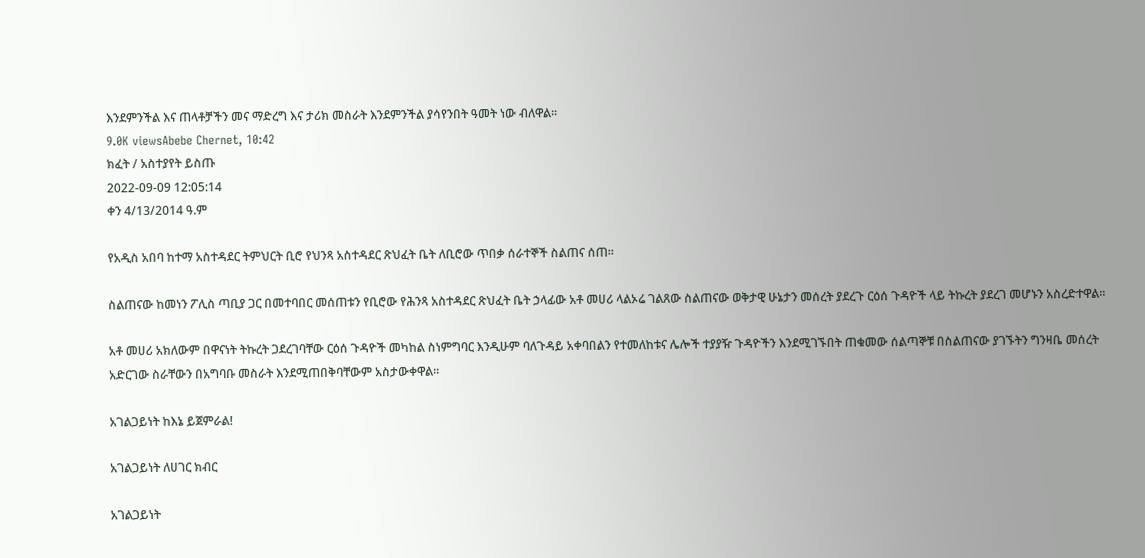እንደምንችል እና ጠላቶቻችን መና ማድረግ እና ታሪክ መስራት እንደምንችል ያሳየንበት ዓመት ነው ብለዋል፡፡
9.0K viewsAbebe Chernet, 10:42
ክፈት / አስተያየት ይስጡ
2022-09-09 12:05:14
ቀን 4/13/2014 ዓ.ም

የአዲስ አበባ ከተማ አስተዳደር ትምህርት ቢሮ የህንጻ አስተዳደር ጽህፈት ቤት ለቢሮው ጥበቃ ሰራተኞች ስልጠና ሰጠ።

ስልጠናው ከመነን ፖሊስ ጣቢያ ጋር በመተባበር መሰጠቱን የቢሮው የሕንጻ አስተዳደር ጽህፈት ቤት ኃላፊው አቶ መሀሪ ላልኦሬ ገልጸው ስልጠናው ወቅታዊ ሁኔታን መሰረት ያደረጉ ርዕሰ ጉዳዮች ላይ ትኩረት ያደረገ መሆኑን አስረድተዋል።

አቶ መሀሪ አክለውም በዋናነት ትኩረት ጋደረገባቸው ርዕሰ ጉዳዮች መካከል ስነምግባር እንዲሁም ባለጉዳይ አቀባበልን የተመለከቱና ሌሎች ተያያዥ ጉዳዮችን እንደሚገኙበት ጠቁመው ሰልጣኞቹ በስልጠናው ያገኙትን ግንዛቤ መሰረት አድርገው ስራቸውን በአግባቡ መስራት እንደሚጠበቅባቸውም አስታውቀዋል።

አገልጋይነት ከእኔ ይጀምራል!

አገልጋይነት ለሀገር ክብር

አገልጋይነት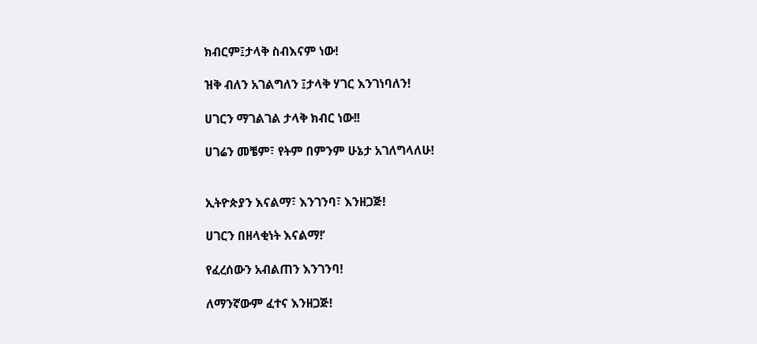ክብርም፤ታላቅ ስብእናም ነው!

ዝቅ ብለን አገልግለን ፤ታላቅ ሃገር እንገነባለን!

ሀገርን ማገልገል ታላቅ ክብር ነው!!

ሀገሬን መቼም፣ የትም በምንም ሁኔታ አገለግላለሁ!


ኢትዮጵያን እናልማ፣ እንገንባ፣ እንዘጋጅ!

ሀገርን በዘላቂነት እናልማ!’

የፈረሰውን አብልጠን እንገንባ!

ለማንኛውም ፈተና እንዘጋጅ!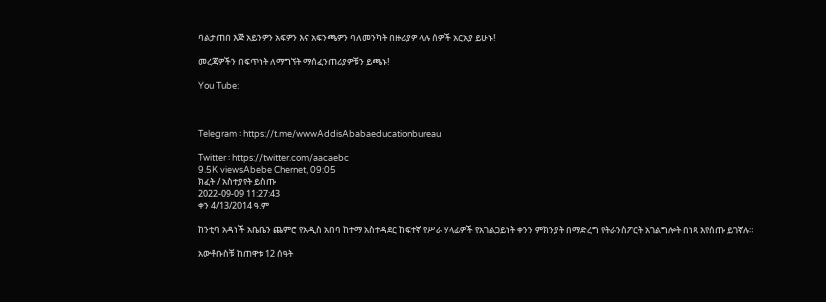ባልታጠበ እጅ አይንዎን አፍዎን እና አፍንጫዎን ባለመንካት በዙሪያዎ ላሉ ሰዎች አርአያ ይሁኑ!

መረጃዎችን በፍጥነት ለማግኘት ማሰፈንጠሪያዎቹን ይጫኑ!

You Tube:



Telegram ፡ https://t.me/wwwAddisAbabaeducationbureau

Twitter ፡ https://twitter.com/aacaebc
9.5K viewsAbebe Chernet, 09:05
ክፈት / አስተያየት ይስጡ
2022-09-09 11:27:43
ቀን 4/13/2014 ዓ.ም

ከንቲባ አዳነች አቤቤን ጨምሮ የአዲስ አበባ ከተማ አስተዳደር ከፍተኛ የሥራ ሃላፊዎች የአገልጋይነት ቀንን ምክንያት በማድረግ የትራንስፖርት አገልግሎት በነጻ እየሰጡ ይገኛሉ።

አውቶቡስቹ ከጠዋቱ 12 ሰዓት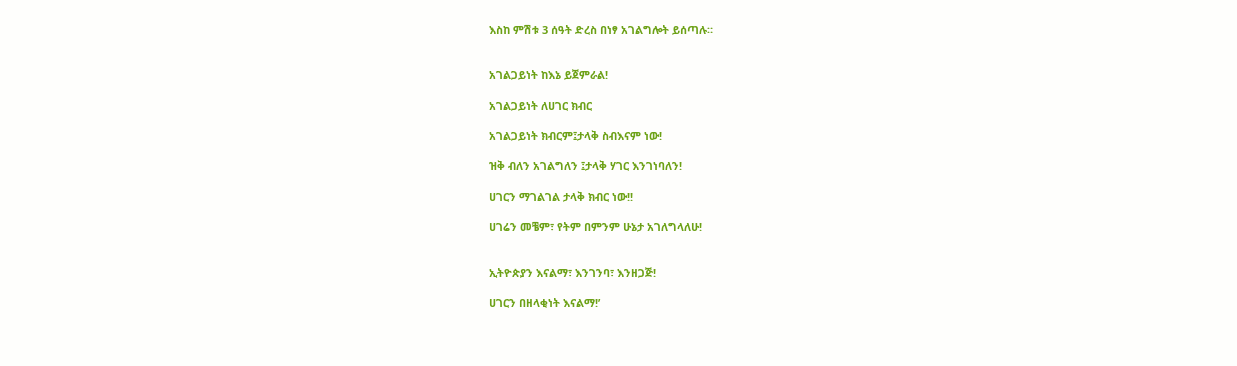እስከ ምሽቱ 3 ሰዓት ድረስ በነፃ አገልግሎት ይሰጣሉ።


አገልጋይነት ከእኔ ይጀምራል!

አገልጋይነት ለሀገር ክብር

አገልጋይነት ክብርም፤ታላቅ ስብእናም ነው!

ዝቅ ብለን አገልግለን ፤ታላቅ ሃገር እንገነባለን!

ሀገርን ማገልገል ታላቅ ክብር ነው!!

ሀገሬን መቼም፣ የትም በምንም ሁኔታ አገለግላለሁ!


ኢትዮጵያን እናልማ፣ እንገንባ፣ እንዘጋጅ!

ሀገርን በዘላቂነት እናልማ!’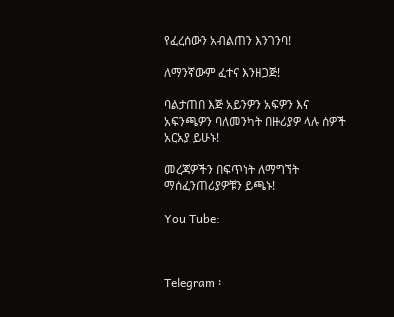የፈረሰውን አብልጠን እንገንባ!

ለማንኛውም ፈተና እንዘጋጅ!

ባልታጠበ እጅ አይንዎን አፍዎን እና አፍንጫዎን ባለመንካት በዙሪያዎ ላሉ ሰዎች አርአያ ይሁኑ!

መረጃዎችን በፍጥነት ለማግኘት ማሰፈንጠሪያዎቹን ይጫኑ!

You Tube:



Telegram ፡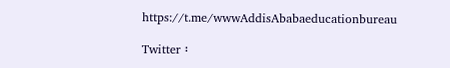https://t.me/wwwAddisAbabaeducationbureau

Twitter ፡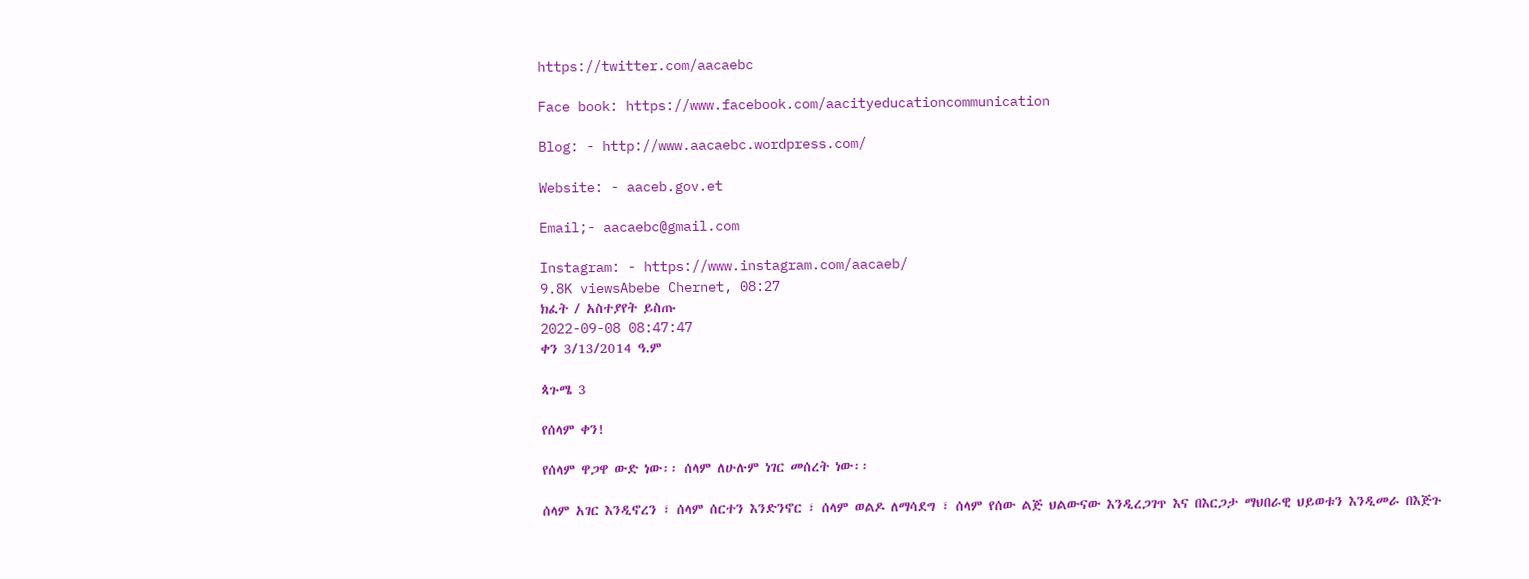https://twitter.com/aacaebc

Face book: https://www.facebook.com/aacityeducationcommunication

Blog: - http://www.aacaebc.wordpress.com/

Website: - aaceb.gov.et

Email;- aacaebc@gmail.com

Instagram: - https://www.instagram.com/aacaeb/
9.8K viewsAbebe Chernet, 08:27
ክፈት / አስተያየት ይስጡ
2022-09-08 08:47:47
ቀን 3/13/2014 ዓ.ም

ጳጉሜ 3

የሰላም ቀን!

የሰላም ዋጋዋ ውድ ነው፡፡ ሰላም ለሁሉም ነገር መሰረት ነው፡፡

ሰላም አገር እንዲኖረን ፣ ሰላም ሰርተን እንድንኖር ፣ ሰላም ወልዶ ለማሳደግ ፣ ሰላም የሰው ልጅ ህልውናው እንዲረጋገጥ እና በእርጋታ ማህበራዊ ህይወቱን እንዲመራ በእጅጉ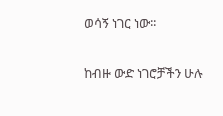ወሳኝ ነገር ነው፡፡

ከብዙ ውድ ነገሮቻችን ሁሉ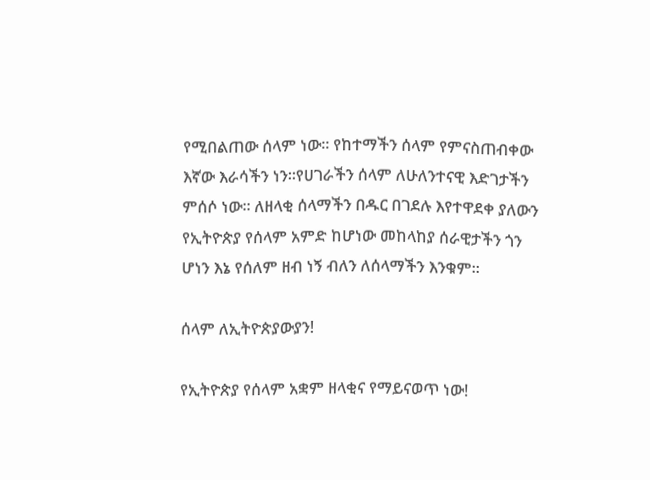የሚበልጠው ሰላም ነው፡፡ የከተማችን ሰላም የምናስጠብቀው እኛው እራሳችን ነን፡፡የሀገራችን ሰላም ለሁለንተናዊ እድገታችን ምሰሶ ነው፡፡ ለዘላቂ ሰላማችን በዱር በገደሉ እየተዋደቀ ያለውን የኢትዮጵያ የሰላም አምድ ከሆነው መከላከያ ሰራዊታችን ጎን ሆነን እኔ የሰለም ዘብ ነኝ ብለን ለሰላማችን እንቁም፡፡

ሰላም ለኢትዮጵያውያን!

የኢትዮጵያ የሰላም አቋም ዘላቂና የማይናወጥ ነው!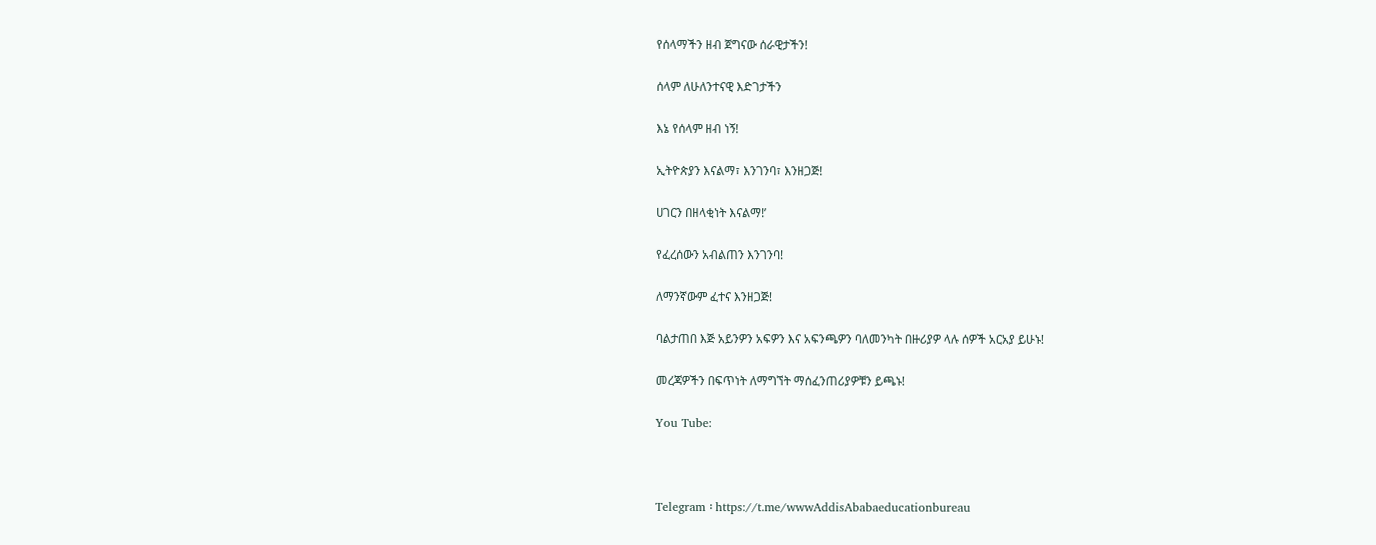የሰላማችን ዘብ ጀግናው ሰራዊታችን!

ሰላም ለሁለንተናዊ እድገታችን

እኔ የሰላም ዘብ ነኝ!

ኢትዮጵያን እናልማ፣ እንገንባ፣ እንዘጋጅ!

ሀገርን በዘላቂነት እናልማ!’

የፈረሰውን አብልጠን እንገንባ!

ለማንኛውም ፈተና እንዘጋጅ!

ባልታጠበ እጅ አይንዎን አፍዎን እና አፍንጫዎን ባለመንካት በዙሪያዎ ላሉ ሰዎች አርአያ ይሁኑ!

መረጃዎችን በፍጥነት ለማግኘት ማሰፈንጠሪያዎቹን ይጫኑ!

You Tube:



Telegram ፡ https://t.me/wwwAddisAbabaeducationbureau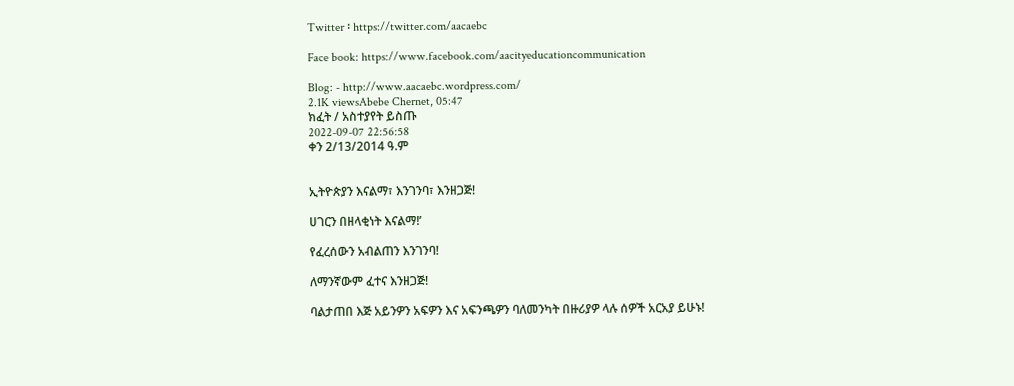Twitter ፡ https://twitter.com/aacaebc

Face book: https://www.facebook.com/aacityeducationcommunication

Blog: - http://www.aacaebc.wordpress.com/
2.1K viewsAbebe Chernet, 05:47
ክፈት / አስተያየት ይስጡ
2022-09-07 22:56:58
ቀን 2/13/2014 ዓ.ም


ኢትዮጵያን እናልማ፣ እንገንባ፣ እንዘጋጅ!

ሀገርን በዘላቂነት እናልማ!’

የፈረሰውን አብልጠን እንገንባ!

ለማንኛውም ፈተና እንዘጋጅ!

ባልታጠበ እጅ አይንዎን አፍዎን እና አፍንጫዎን ባለመንካት በዙሪያዎ ላሉ ሰዎች አርአያ ይሁኑ!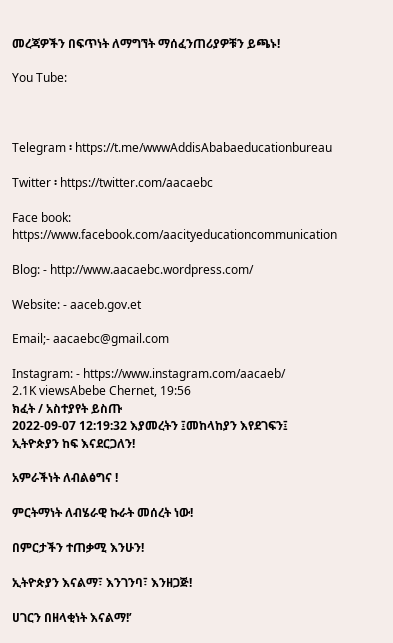መረጃዎችን በፍጥነት ለማግኘት ማሰፈንጠሪያዎቹን ይጫኑ!

You Tube:



Telegram ፡ https://t.me/wwwAddisAbabaeducationbureau

Twitter ፡ https://twitter.com/aacaebc

Face book: https://www.facebook.com/aacityeducationcommunication

Blog: - http://www.aacaebc.wordpress.com/

Website: - aaceb.gov.et

Email;- aacaebc@gmail.com

Instagram: - https://www.instagram.com/aacaeb/
2.1K viewsAbebe Chernet, 19:56
ክፈት / አስተያየት ይስጡ
2022-09-07 12:19:32 እያመረትን ፤መከላከያን እየደገፍን፤ ኢትዮጵያን ከፍ እናደርጋለን!

አምራችነት ለብልፅግና !

ምርትማነት ለብሄራዊ ኩራት መሰረት ነው!

በምርታችን ተጠቃሚ እንሁን!

ኢትዮጵያን እናልማ፣ እንገንባ፣ እንዘጋጅ!

ሀገርን በዘላቂነት እናልማ!’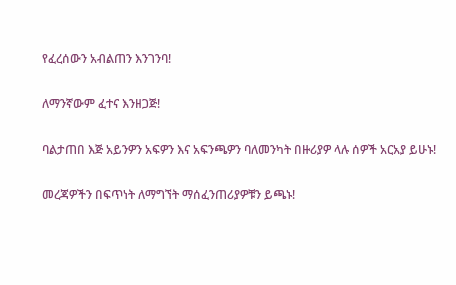የፈረሰውን አብልጠን እንገንባ!

ለማንኛውም ፈተና እንዘጋጅ!

ባልታጠበ እጅ አይንዎን አፍዎን እና አፍንጫዎን ባለመንካት በዙሪያዎ ላሉ ሰዎች አርአያ ይሁኑ!

መረጃዎችን በፍጥነት ለማግኘት ማሰፈንጠሪያዎቹን ይጫኑ!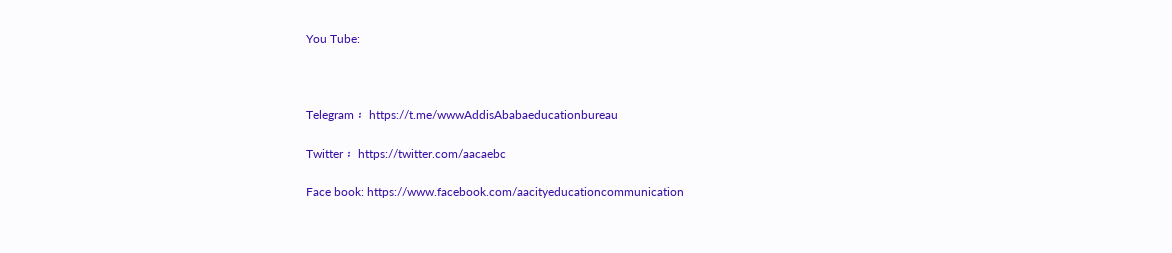You Tube:



Telegram ፡ https://t.me/wwwAddisAbabaeducationbureau

Twitter ፡ https://twitter.com/aacaebc

Face book: https://www.facebook.com/aacityeducationcommunication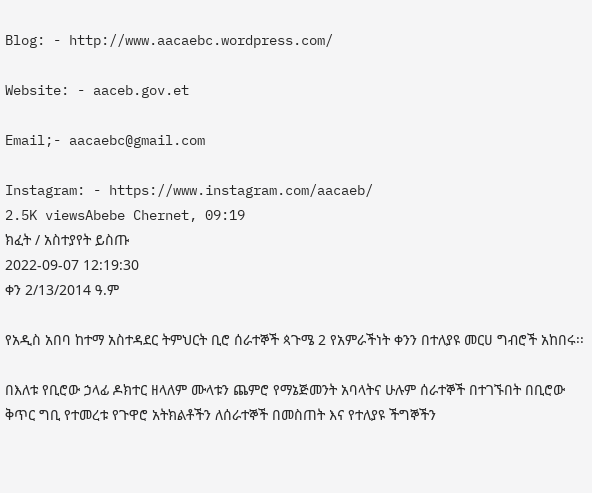Blog: - http://www.aacaebc.wordpress.com/

Website: - aaceb.gov.et

Email;- aacaebc@gmail.com

Instagram: - https://www.instagram.com/aacaeb/
2.5K viewsAbebe Chernet, 09:19
ክፈት / አስተያየት ይስጡ
2022-09-07 12:19:30
ቀን 2/13/2014 ዓ.ም

የአዲስ አበባ ከተማ አስተዳደር ትምህርት ቢሮ ሰራተኞች ጳጉሜ 2 የአምራችነት ቀንን በተለያዩ መርሀ ግብሮች አከበሩ፡፡

በእለቱ የቢሮው ኃላፊ ዶክተር ዘላለም ሙላቱን ጨምሮ የማኔጅመንት አባላትና ሁሉም ሰራተኞች በተገኙበት በቢሮው ቅጥር ግቢ የተመረቱ የጉዋሮ አትክልቶችን ለሰራተኞች በመስጠት እና የተለያዩ ችግኞችን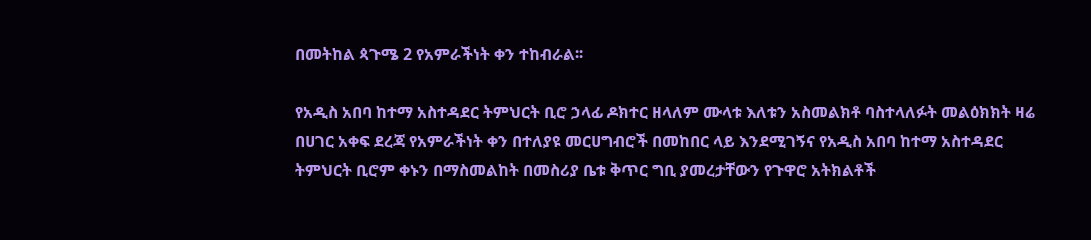በመትከል ጳጉሜ 2 የአምራችነት ቀን ተከብራል፡፡

የአዲስ አበባ ከተማ አስተዳደር ትምህርት ቢሮ ኃላፊ ዶክተር ዘላለም ሙላቱ እለቱን አስመልክቶ ባስተላለፉት መልዕክክት ዛሬ በሀገር አቀፍ ደረጃ የአምራችነት ቀን በተለያዩ መርሀግብሮች በመከበር ላይ እንደሚገኝና የአዲስ አበባ ከተማ አስተዳደር ትምህርት ቢሮም ቀኑን በማስመልከት በመስሪያ ቤቱ ቅጥር ግቢ ያመረታቸውን የጉዋሮ አትክልቶች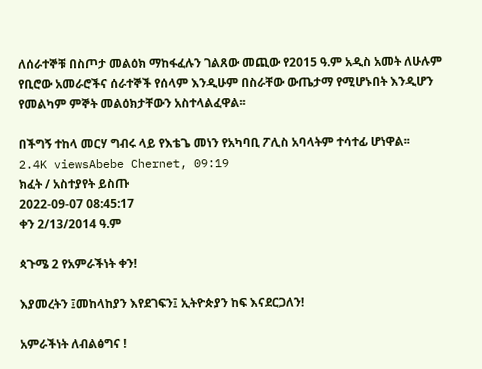ለሰራተኞቹ በስጦታ መልዕክ ማከፋፈሉን ገልጸው መጪው የ2015 ዓ.ም አዲስ አመት ለሁሉም የቢሮው አመራሮችና ሰራተኞች የሰላም እንዲሁም በስራቸው ውጤታማ የሚሆኑበት እንዲሆን የመልካም ምኞት መልዕክታቸውን አስተላልፈዋል፡፡

በችግኝ ተከላ መርሃ ግብሩ ላይ የእቴጌ መነን የአካባቢ ፖሊስ አባላትም ተሳተፊ ሆነዋል፡፡
2.4K viewsAbebe Chernet, 09:19
ክፈት / አስተያየት ይስጡ
2022-09-07 08:45:17
ቀን 2/13/2014 ዓ.ም

ጳጉሜ 2 የአምራችነት ቀን!

እያመረትን ፤መከላከያን እየደገፍን፤ ኢትዮጵያን ከፍ እናደርጋለን!

አምራችነት ለብልፅግና !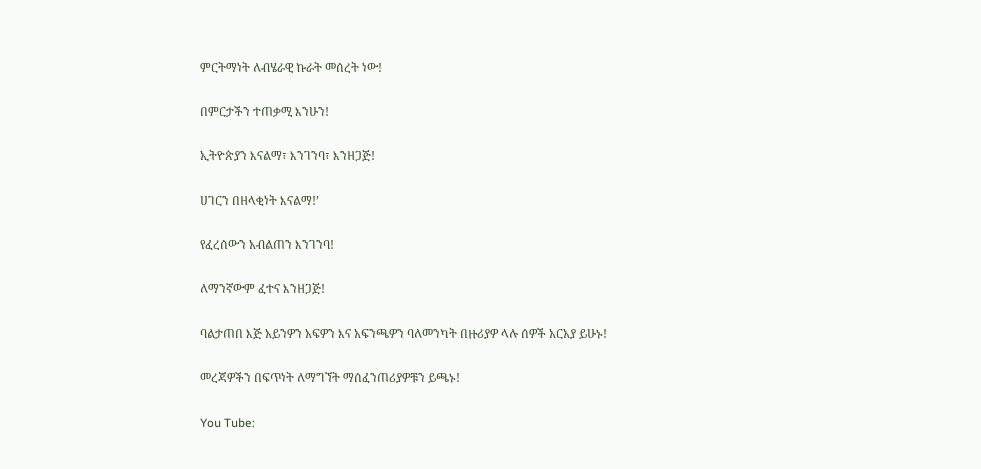ምርትማነት ለብሄራዊ ኩራት መሰረት ነው!

በምርታችን ተጠቃሚ እንሁን!

ኢትዮጵያን እናልማ፣ እንገንባ፣ እንዘጋጅ!

ሀገርን በዘላቂነት እናልማ!’

የፈረሰውን አብልጠን እንገንባ!

ለማንኛውም ፈተና እንዘጋጅ!

ባልታጠበ እጅ አይንዎን አፍዎን እና አፍንጫዎን ባለመንካት በዙሪያዎ ላሉ ሰዎች አርአያ ይሁኑ!

መረጃዎችን በፍጥነት ለማግኘት ማሰፈንጠሪያዎቹን ይጫኑ!

You Tube: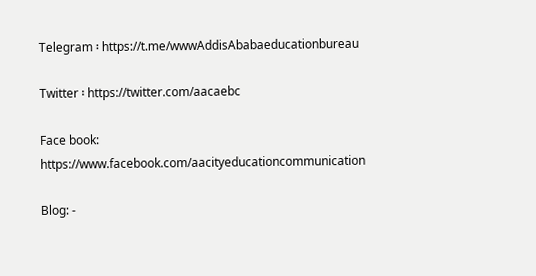Telegram ፡ https://t.me/wwwAddisAbabaeducationbureau

Twitter ፡ https://twitter.com/aacaebc

Face book: https://www.facebook.com/aacityeducationcommunication

Blog: -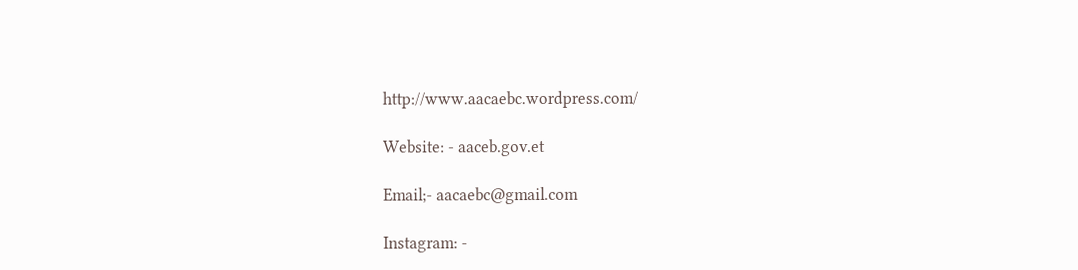http://www.aacaebc.wordpress.com/

Website: - aaceb.gov.et

Email;- aacaebc@gmail.com

Instagram: -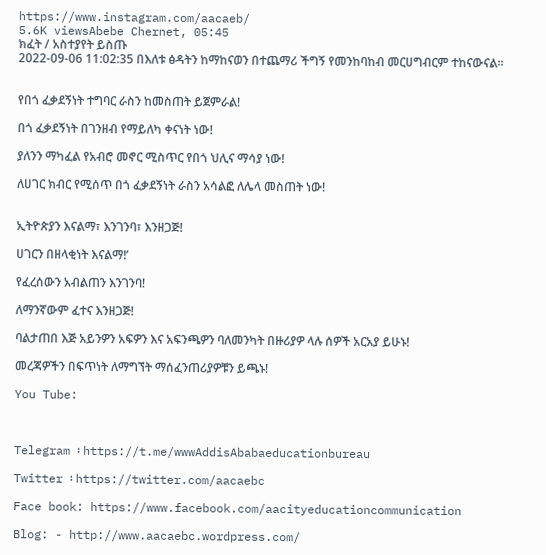https://www.instagram.com/aacaeb/
5.6K viewsAbebe Chernet, 05:45
ክፈት / አስተያየት ይስጡ
2022-09-06 11:02:35 በእለቱ ፅዳትን ከማከናወን በተጨማሪ ችግኝ የመንከባከብ መርሀግብርም ተከናውናል።


የበጎ ፈቃደኝነት ተግባር ራስን ከመስጠት ይጀምራል!

በጎ ፈቃደኝነት በገንዘብ የማይለካ ቀናነት ነው!

ያለንን ማካፈል የአብሮ መኖር ሚስጥር የበጎ ህሊና ማሳያ ነው!

ለሀገር ክብር የሚሰጥ በጎ ፈቃደኝነት ራስን አሳልፎ ለሌላ መስጠት ነው!


ኢትዮጵያን እናልማ፣ እንገንባ፣ እንዘጋጅ!

ሀገርን በዘላቂነት እናልማ!’

የፈረሰውን አብልጠን እንገንባ!

ለማንኛውም ፈተና እንዘጋጅ!

ባልታጠበ እጅ አይንዎን አፍዎን እና አፍንጫዎን ባለመንካት በዙሪያዎ ላሉ ሰዎች አርአያ ይሁኑ!

መረጃዎችን በፍጥነት ለማግኘት ማሰፈንጠሪያዎቹን ይጫኑ!

You Tube:



Telegram ፡ https://t.me/wwwAddisAbabaeducationbureau

Twitter ፡ https://twitter.com/aacaebc

Face book: https://www.facebook.com/aacityeducationcommunication

Blog: - http://www.aacaebc.wordpress.com/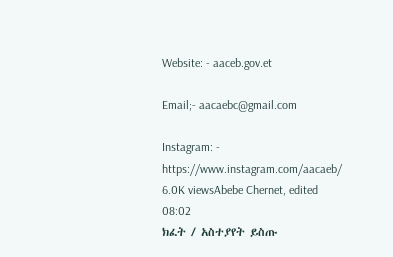Website: - aaceb.gov.et

Email;- aacaebc@gmail.com

Instagram: - https://www.instagram.com/aacaeb/
6.0K viewsAbebe Chernet, edited  08:02
ክፈት / አስተያየት ይስጡ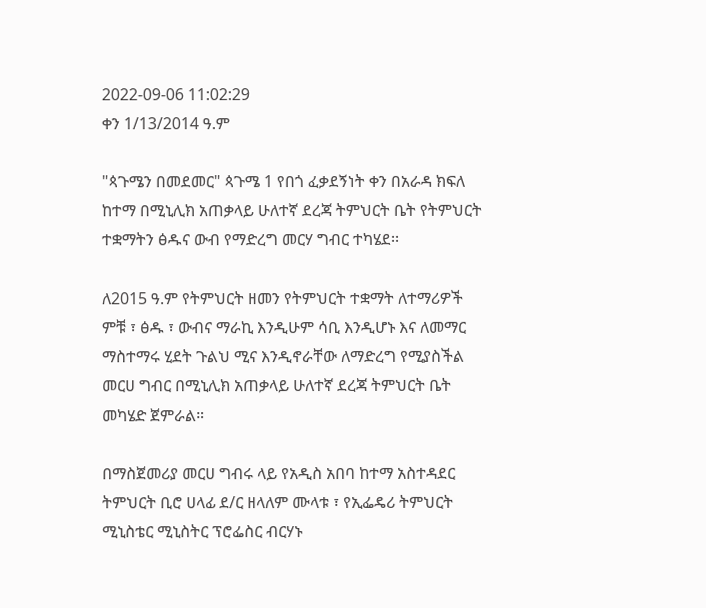2022-09-06 11:02:29
ቀን 1/13/2014 ዓ.ም

"ጳጉሜን በመደመር" ጳጉሜ 1 የበጎ ፈቃደኝነት ቀን በአራዳ ክፍለ ከተማ በሚኒሊክ አጠቃላይ ሁለተኛ ደረጃ ትምህርት ቤት የትምህርት ተቋማትን ፅዱና ውብ የማድረግ መርሃ ግብር ተካሄደ፡፡

ለ2015 ዓ.ም የትምህርት ዘመን የትምህርት ተቋማት ለተማሪዎች ምቹ ፣ ፅዱ ፣ ውብና ማራኪ እንዲሁም ሳቢ እንዲሆኑ እና ለመማር ማስተማሩ ሂደት ጉልህ ሚና እንዲኖራቸው ለማድረግ የሚያስችል መርሀ ግብር በሚኒሊክ አጠቃላይ ሁለተኛ ደረጃ ትምህርት ቤት መካሄድ ጀምራል።

በማስጀመሪያ መርሀ ግብሩ ላይ የአዲስ አበባ ከተማ አስተዳደር ትምህርት ቢሮ ሀላፊ ደ/ር ዘላለም ሙላቱ ፣ የኢፌዴሪ ትምህርት ሚኒስቴር ሚኒስትር ፕሮፌስር ብርሃኑ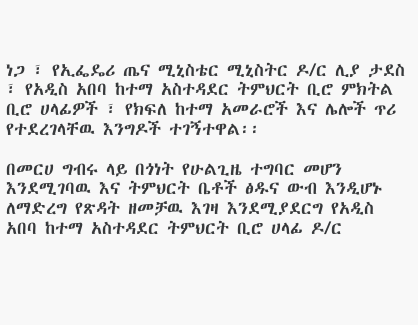ነጋ ፣ የኢፌዴሪ ጤና ሚኒስቴር ሚኒስትር ዶ/ር ሊያ ታደስ ፣ የአዲስ አበባ ከተማ አስተዳደር ትምህርት ቢሮ ምክትል ቢሮ ሀላፊዎች ፣ የክፍለ ከተማ አመራሮች እና ሌሎች ጥሪ የተደረገላቸዉ እንግዶች ተገኝተዋል፡፡

በመርሀ ግብሩ ላይ በጎነት የሁልጊዜ ተግባር መሆን እንደሚገባዉ እና ትምህርት ቤቶች ፅዱና ውብ እንዲሆኑ ለማድረግ የጽዳት ዘመቻዉ እገዛ እንደሚያደርግ የአዲስ አበባ ከተማ አስተዳደር ትምህርት ቢሮ ሀላፊ ዶ/ር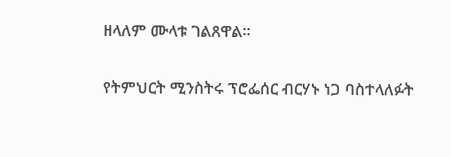ዘላለም ሙላቱ ገልጸዋል።

የትምህርት ሚንስትሩ ፕሮፌሰር ብርሃኑ ነጋ ባስተላለፉት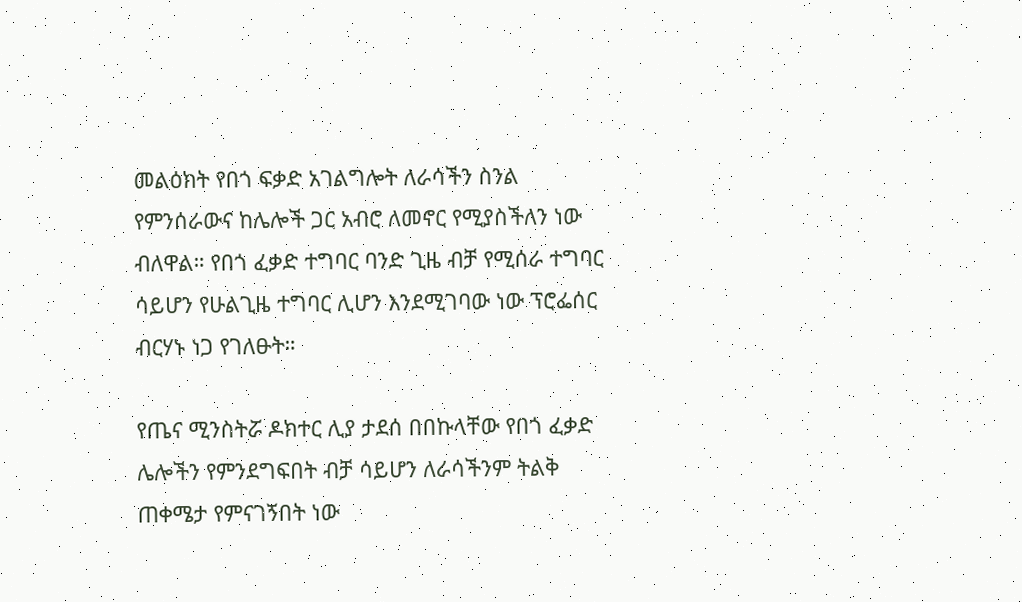መልዕክት የበጎ ፍቃድ አገልግሎት ለራሳችን ስንል የምንሰራውና ከሌሎች ጋር አብሮ ለመኖር የሚያስችለን ነው ብለዋል። የበጎ ፈቃድ ተግባር ባንድ ጊዜ ብቻ የሚሰራ ተግባር ሳይሆን የሁልጊዜ ተግባር ሊሆን እንደሚገባው ነው ፕሮፌሰር ብርሃኑ ነጋ የገለፁት።

የጤና ሚንስትሯ ዶክተር ሊያ ታደሰ በበኩላቸው የበጎ ፈቃድ ሌሎችን የምንደግፍበት ብቻ ሳይሆን ለራሳችንም ትልቅ ጠቀሜታ የምናገኝበት ነው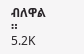ብለዋል ።
5.2K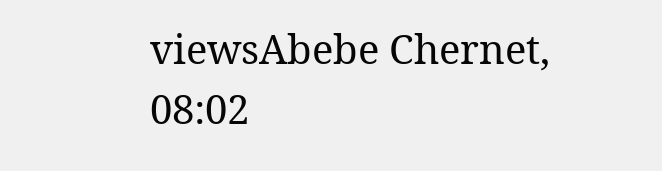viewsAbebe Chernet, 08:02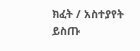ክፈት / አስተያየት ይስጡ